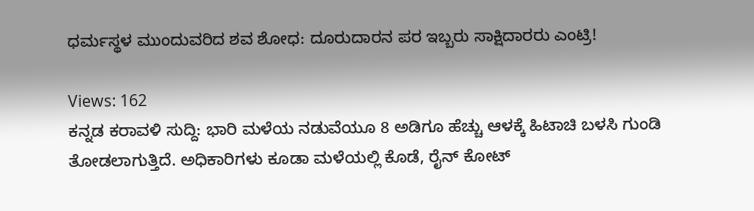ಧರ್ಮಸ್ಥಳ ಮುಂದುವರಿದ ಶವ ಶೋಧ: ದೂರುದಾರನ ಪರ ಇಬ್ಬರು ಸಾಕ್ಷಿದಾರರು ಎಂಟ್ರಿ!

Views: 162
ಕನ್ನಡ ಕರಾವಳಿ ಸುದ್ದಿ: ಭಾರಿ ಮಳೆಯ ನಡುವೆಯೂ 8 ಅಡಿಗೂ ಹೆಚ್ಚು ಆಳಕ್ಕೆ ಹಿಟಾಚಿ ಬಳಸಿ ಗುಂಡಿ ತೋಡಲಾಗುತ್ತಿದೆ. ಅಧಿಕಾರಿಗಳು ಕೂಡಾ ಮಳೆಯಲ್ಲಿ ಕೊಡೆ, ರೈನ್ ಕೋಟ್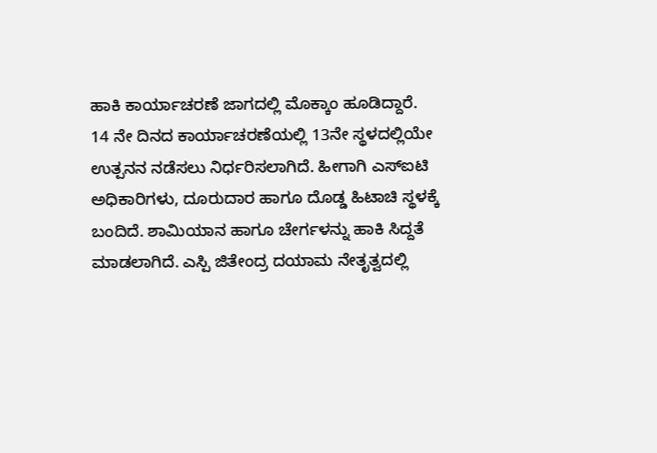ಹಾಕಿ ಕಾರ್ಯಾಚರಣೆ ಜಾಗದಲ್ಲಿ ಮೊಕ್ಕಾಂ ಹೂಡಿದ್ದಾರೆ.
14 ನೇ ದಿನದ ಕಾರ್ಯಾಚರಣೆಯಲ್ಲಿ 13ನೇ ಸ್ಥಳದಲ್ಲಿಯೇ ಉತ್ಪನನ ನಡೆಸಲು ನಿರ್ಧರಿಸಲಾಗಿದೆ. ಹೀಗಾಗಿ ಎಸ್ಐಟಿ ಅಧಿಕಾರಿಗಳು, ದೂರುದಾರ ಹಾಗೂ ದೊಡ್ಡ ಹಿಟಾಚಿ ಸ್ಥಳಕ್ಕೆ ಬಂದಿದೆ. ಶಾಮಿಯಾನ ಹಾಗೂ ಚೇರ್ಗಳನ್ನು ಹಾಕಿ ಸಿದ್ದತೆ ಮಾಡಲಾಗಿದೆ. ಎಸ್ಪಿ ಜಿತೇಂದ್ರ ದಯಾಮ ನೇತೃತ್ವದಲ್ಲಿ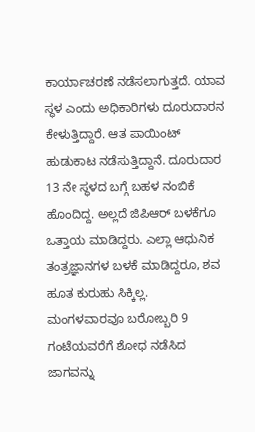ಕಾರ್ಯಾಚರಣೆ ನಡೆಸಲಾಗುತ್ತದೆ. ಯಾವ ಸ್ಥಳ ಎಂದು ಅಧಿಕಾರಿಗಳು ದೂರುದಾರನ ಕೇಳುತ್ತಿದ್ದಾರೆ. ಆತ ಪಾಯಿಂಟ್ ಹುಡುಕಾಟ ನಡೆಸುತ್ತಿದ್ದಾನೆ. ದೂರುದಾರ 13 ನೇ ಸ್ಥಳದ ಬಗ್ಗೆ ಬಹಳ ನಂಬಿಕೆ ಹೊಂದಿದ್ದ. ಅಲ್ಲದೆ ಜಿಪಿಆರ್ ಬಳಕೆಗೂ ಒತ್ತಾಯ ಮಾಡಿದ್ದರು. ಎಲ್ಲಾ ಆಧುನಿಕ ತಂತ್ರಜ್ಞಾನಗಳ ಬಳಕೆ ಮಾಡಿದ್ದರೂ, ಶವ ಹೂತ ಕುರುಹು ಸಿಕ್ಕಿಲ್ಲ.
ಮಂಗಳವಾರವೂ ಬರೋಬ್ಬರಿ 9 ಗಂಟೆಯವರೆಗೆ ಶೋಧ ನಡೆಸಿದ ಜಾಗವನ್ನು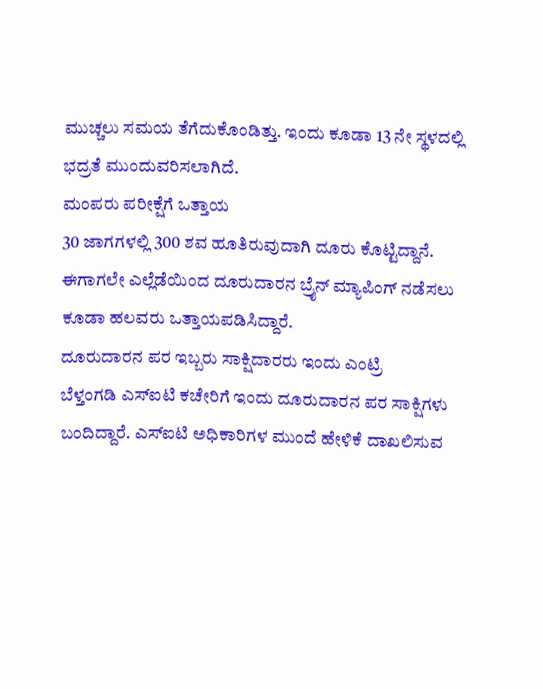ಮುಚ್ಚಲು ಸಮಯ ತೆಗೆದುಕೊಂಡಿತ್ತು. ಇಂದು ಕೂಡಾ 13 ನೇ ಸ್ಥಳದಲ್ಲಿ ಭದ್ರತೆ ಮುಂದುವರಿಸಲಾಗಿದೆ.
ಮಂಪರು ಪರೀಕ್ಷೆಗೆ ಒತ್ತಾಯ
30 ಜಾಗಗಳಲ್ಲಿ 300 ಶವ ಹೂತಿರುವುದಾಗಿ ದೂರು ಕೊಟ್ಟಿದ್ದಾನೆ. ಈಗಾಗಲೇ ಎಲ್ಲೆಡೆಯಿಂದ ದೂರುದಾರನ ಬ್ರೈನ್ ಮ್ಯಾಪಿಂಗ್ ನಡೆಸಲು ಕೂಡಾ ಹಲವರು ಒತ್ತಾಯಪಡಿಸಿದ್ದಾರೆ.
ದೂರುದಾರನ ಪರ ಇಬ್ಬರು ಸಾಕ್ಷಿದಾರರು ಇಂದು ಎಂಟ್ರಿ
ಬೆಳ್ತಂಗಡಿ ಎಸ್ಐಟಿ ಕಚೇರಿಗೆ ಇಂದು ದೂರುದಾರನ ಪರ ಸಾಕ್ಷಿಗಳು ಬಂದಿದ್ದಾರೆ. ಎಸ್ಐಟಿ ಅಧಿಕಾರಿಗಳ ಮುಂದೆ ಹೇಳಿಕೆ ದಾಖಲಿಸುವ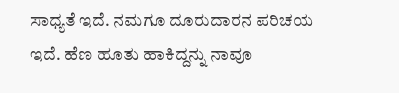ಸಾಧ್ಯತೆ ಇದೆ. ನಮಗೂ ದೂರುದಾರನ ಪರಿಚಯ ಇದೆ. ಹೆಣ ಹೂತು ಹಾಕಿದ್ದನ್ನು ನಾವೂ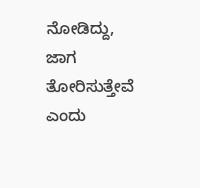ನೋಡಿದ್ದು, ಜಾಗ ತೋರಿಸುತ್ತೇವೆ ಎಂದು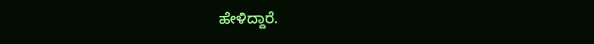ಹೇಳಿದ್ದಾರೆ.